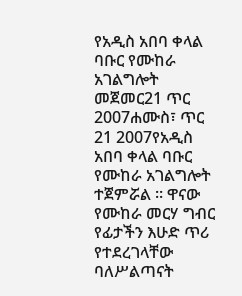የአዲስ አበባ ቀላል ባቡር የሙከራ አገልግሎት መጀመር21 ጥር 2007ሐሙስ፣ ጥር 21 2007የአዲስ አበባ ቀላል ባቡር የሙከራ አገልግሎት ተጀምሯል ። ዋናው የሙከራ መርሃ ግብር የፊታችን እሁድ ጥሪ የተደረገላቸው ባለሥልጣናት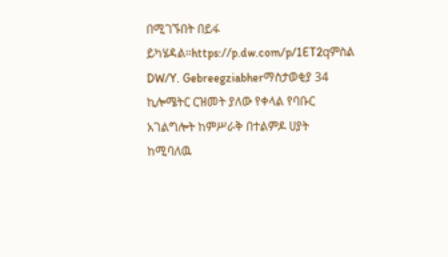በሚገኙበት በይፋ ይካሄዳል።https://p.dw.com/p/1ET2qምስል DW/Y. Gebreegziabherማስታወቂያ 34 ኪሎሜትር ርዝመት ያለው የቀላል የባቡር አገልግሎት ከምሥራቅ በተልምዶ ሀያት ከሚባለዉ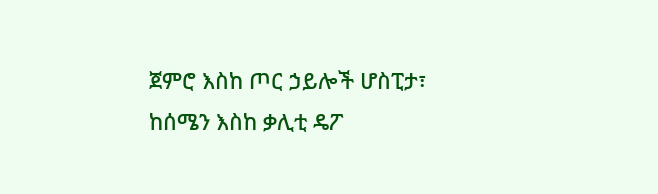ጀምሮ እስከ ጦር ኃይሎች ሆስፒታ፣ ከሰሜን እስከ ቃሊቲ ዴፖ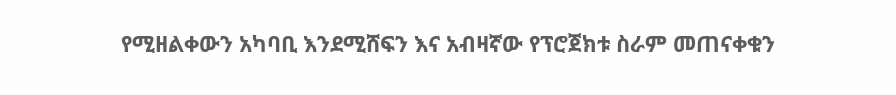የሚዘልቀውን አካባቢ እንደሚሸፍን እና አብዛኛው የፕሮጀክቱ ስራም መጠናቀቁን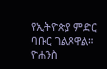የኢትዮጵያ ምድር ባቡር ገልጾዋል። ዮሐንስ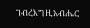ገብረእግዚአብሔር